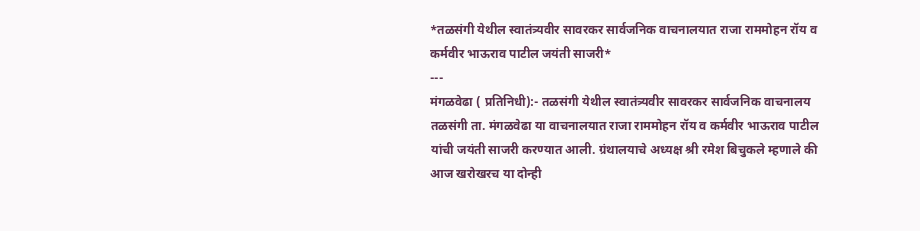*तळसंगी येथील स्वातंत्र्यवीर सावरकर सार्वजनिक वाचनालयात राजा राममोहन रॉय व कर्मवीर भाऊराव पाटील जयंती साजरी*
---
मंगळवेढा ( प्रतिनिधी):- तळसंगी येथील स्वातंत्र्यवीर सावरकर सार्वजनिक वाचनालय तळसंगी ता. मंगळवेढा या वाचनालयात राजा राममोहन रॉय व कर्मवीर भाऊराव पाटील यांची जयंती साजरी करण्यात आली. ग्रंथालयाचे अध्यक्ष श्री रमेश बिचुकले म्हणाले की आज खरोखरच या दोन्ही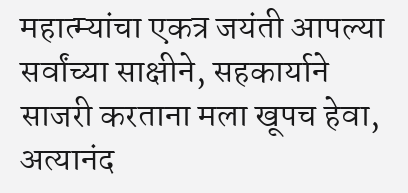महात्म्यांचा एकत्र जयंती आपल्या सर्वांच्या साक्षीने, सहकार्याने साजरी करताना मला खूपच हेवा, अत्यानंद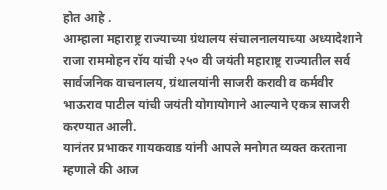होत आहे .
आम्हाला महाराष्ट्र राज्याच्या ग्रंथालय संचालनालयाच्या अध्यादेशाने राजा राममोहन रॉय यांची २५० वी जयंती महाराष्ट्र राज्यातील सर्व सार्वजनिक वाचनालय, ग्रंथालयांनी साजरी करावी व कर्मवीर भाऊराव पाटील यांची जयंती योगायोगाने आल्याने एकत्र साजरी करण्यात आली.
यानंतर प्रभाकर गायकवाड यांनी आपले मनोगत व्यक्त करताना म्हणाले की आज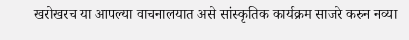खरोखरच या आपल्या वाचनालयात असे सांस्कृतिक कार्यक्रम साजरे करुन नव्या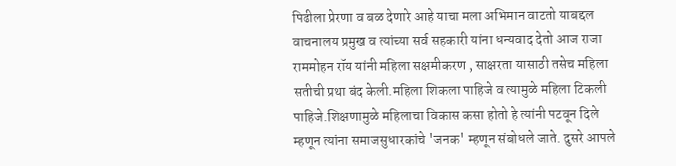पिढीला प्रेरणा व बळ देणारे आहे याचा मला अभिमान वाटतो याबद्दल वाचनालय प्रमुख व त्यांच्या सर्व सहकारी यांना धन्यवाद देतो आज राजा राममोहन रॉय यांनी महिला सक्षमीकरण , साक्षरता यासाठी तसेच महिला सतीची प्रथा बंद केली.महिला शिकला पाहिजे व त्यामुळे महिला टिकली पाहिजे.शिक्षणामुळे महिलाचा विकास कसा होतो हे त्यांनी पटवून दिले म्हणून त्यांना समाजसुधारकांचे 'जनक' म्हणून संबोधले जाते. दुसरे आपले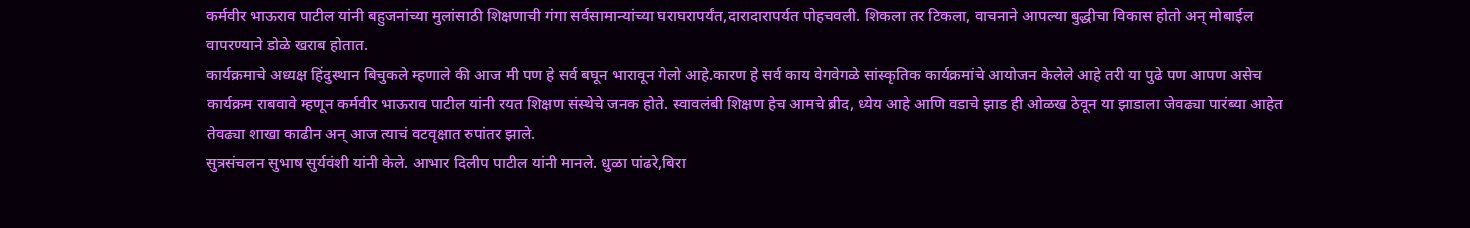कर्मवीर भाऊराव पाटील यांनी बहुजनांच्या मुलांसाठी शिक्षणाची गंगा सर्वसामान्यांच्या घराघरापर्यंत,दारादारापर्यत पोहचवली. शिकला तर टिकला, वाचनाने आपल्या बुद्धीचा विकास होतो अन् मोबाईल वापरण्याने डोळे खराब होतात.
कार्यक्रमाचे अध्यक्ष हिंदुस्थान बिचुकले म्हणाले की आज मी पण हे सर्व बघून भारावून गेलो आहे.कारण हे सर्व काय वेगवेगळे सांस्कृतिक कार्यक्रमांचे आयोजन केलेले आहे तरी या पुढे पण आपण असेच कार्यक्रम राबवावे म्हणून कर्मवीर भाऊराव पाटील यांनी रयत शिक्षण संस्थेचे जनक होते. स्वावलंबी शिक्षण हेच आमचे ब्रीद, ध्येय आहे आणि वडाचे झाड ही ओळख ठेवून या झाडाला जेवढ्या पारंब्या आहेत तेवढ्या शाखा काढीन अन् आज त्याचं वटवृक्षात रुपांतर झाले.
सुत्रसंचलन सुभाष सुर्यवंशी यांनी केले. आभार दिलीप पाटील यांनी मानले. धुळा पांढरे,बिरा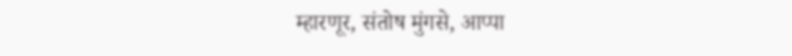म्हारणूर, संतोष मुंगसे, आप्पा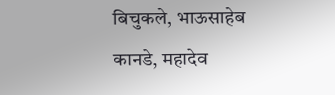बिचुकले, भाऊसाहेब कानडे, महादेव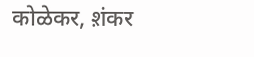कोळेकर, श़ंकर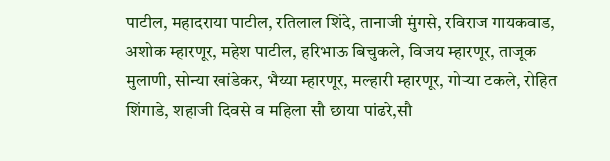पाटील, महादराया पाटील, रतिलाल शिंदे, तानाजी मुंगसे, रविराज गायकवाड, अशोक म्हारणूर, महेश पाटील, हरिभाऊ बिचुकले, विजय म्हारणूर, ताजूक मुलाणी, सोन्या खांडेकर, भैय्या म्हारणूर, मल्हारी म्हारणूर, गोऱ्या टकले, रोहित शिंगाडे, शहाजी दिवसे व महिला सौ छाया पांढरे,सौ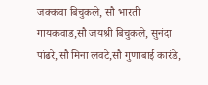जक्कवा बिचुकले, सौ भारती गायकवाड,सौ जयश्री बिचुकले, सुनंदा पांढरे,सौ मिना लवटे,सौ गुणाबाई कारंडे,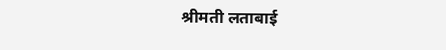श्रीमती लताबाई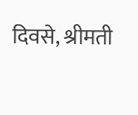दिवसे, श्रीमती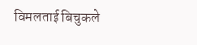विमलताई बिचुकले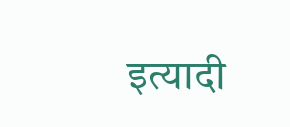इत्यादी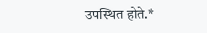उपस्थित होते.*